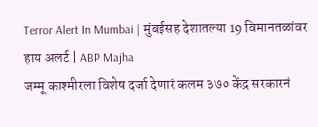Terror Alert In Mumbai | मुंबईसह देशातल्या 19 विमानतळांवर हाय अलर्ट | ABP Majha
जम्मू काश्मीरला विशेष दर्जा देणारं कलम ३७० केंद्र सरकारनं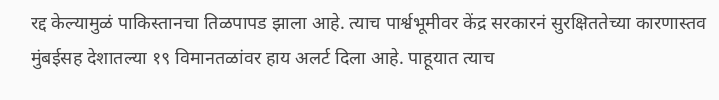रद्द केल्यामुळं पाकिस्तानचा तिळपापड झाला आहे. त्याच पार्श्वभूमीवर केंद्र सरकारनं सुरक्षिततेच्या कारणास्तव मुंबईसह देशातल्या १९ विमानतळांवर हाय अलर्ट दिला आहे. पाहूयात त्याच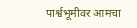पार्श्वभूमीवर आमचा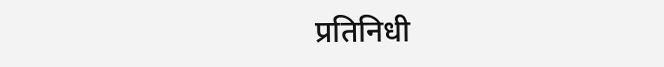प्रतिनिधी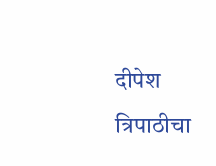दीपेश त्रिपाठीचा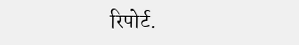रिपोर्ट.